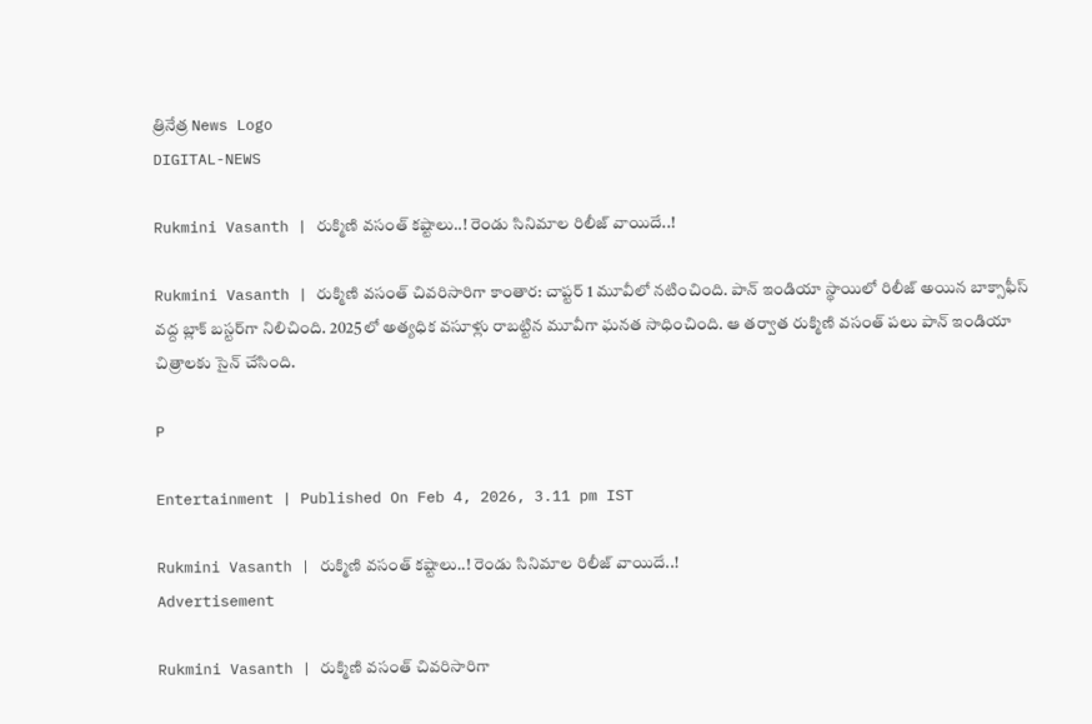త్రినేత్ర News Logo
DIGITAL-NEWS

Rukmini Vasanth | రుక్మిణి వ‌సంత్ క‌ష్టాలు..! రెండు సినిమాల రిలీజ్ వాయిదే..!

Rukmini Vasanth | రుక్మిణి వసంత్‌ చివరిసారిగా కాంతార: చాప్టర్‌ 1 మూవీలో నటించింది. పాన్‌ ఇండియా స్థాయిలో రిలీజ్‌ అయిన బాక్సాఫీస్ వ‌ద్ద బ్లాక్ బ‌స్ట‌ర్‌గా నిలిచింది. 2025లో అత్యధిక వసూళ్లు రాబట్టిన మూవీగా ఘ‌న‌త సాధించింది. ఆ త‌ర్వాత రుక్మిణి వసంత్‌ పలు పాన్‌ ఇండియా చిత్రాలకు సైన్‌ చేసింది.

P

Entertainment | Published On Feb 4, 2026, 3.11 pm IST

Rukmini Vasanth | రుక్మిణి వ‌సంత్ క‌ష్టాలు..! రెండు సినిమాల రిలీజ్ వాయిదే..!
Advertisement

Rukmini Vasanth | రుక్మిణి వసంత్‌ చివరిసారిగా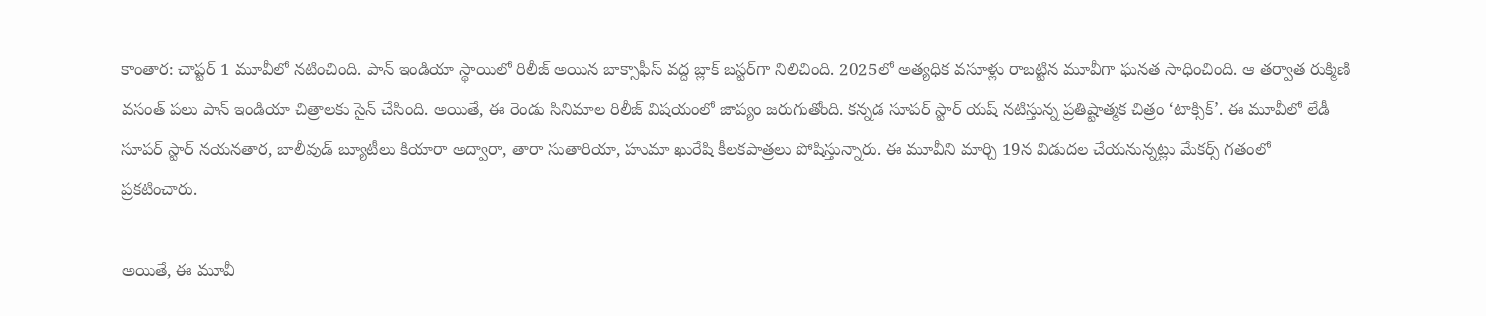కాంతార: చాప్టర్‌ 1 మూవీలో నటించింది. పాన్‌ ఇండియా స్థాయిలో రిలీజ్‌ అయిన బాక్సాఫీస్ వ‌ద్ద బ్లాక్ బ‌స్ట‌ర్‌గా నిలిచింది. 2025లో అత్యధిక వసూళ్లు రాబట్టిన మూవీగా ఘ‌న‌త సాధించింది. ఆ త‌ర్వాత రుక్మిణి వసంత్‌ పలు పాన్‌ ఇండియా చిత్రాలకు సైన్‌ చేసింది. అయితే, ఈ రెండు సినిమాల రిలీజ్ విష‌యంలో జాప్యం జరుగుతోంది. కన్నడ సూపర్‌ స్టార్‌ యష్‌ నటిస్తున్న ప్రతిష్టాత్మక చిత్రం ‘టాక్సిక్‌’. ఈ మూవీలో లేడీ సూపర్‌ స్టార్‌ నయనతార, బాలీవుడ్‌ బ్యూటీలు కియారా అద్వారా, తారా సుతారియా, హుమా ఖురేషి కీలకపాత్రలు పోషిస్తున్నారు. ఈ మూవీని మార్చి 19న విడుదల చేయనున్నట్లు మేకర్స్‌ గతంలో ప్రకటించారు.

అయితే, ఈ మూవీ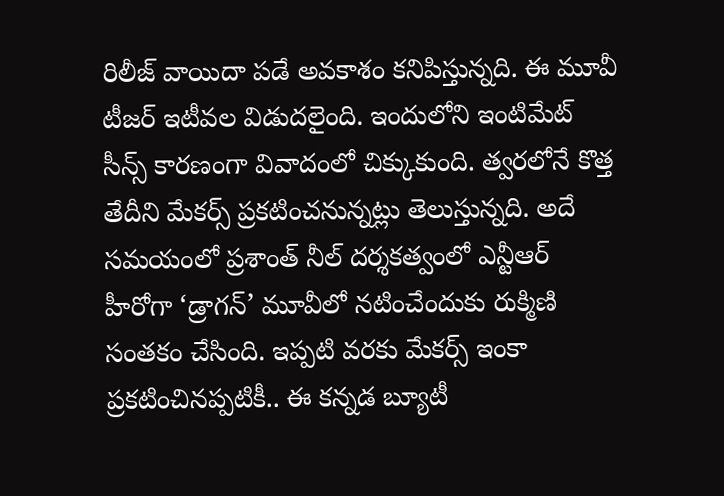రిలీజ్‌ వాయిదా పడే అవకాశం కనిపిస్తున్నది. ఈ మూవీ టీజర్‌ ఇటీవల విడుదలైంది. ఇందులోని ఇంటిమేట్‌ సీన్స్‌ కారణంగా వివాదంలో చిక్కుకుంది. త్వరలోనే కొత్త తేదీని మేకర్స్‌ ప్రకటించనున్నట్లు తెలుస్తున్నది. అదే సమయంలో ప్రశాంత్‌ నీల్‌ దర్శకత్వంలో ఎన్టీఆర్‌ హీరోగా ‘డ్రాగన్‌’ మూవీలో నటించేందుకు రుక్మిణి సంతకం చేసింది. ఇప్పటి వరకు మేకర్స్‌ ఇంకా ప్రకటించినప్పటికీ.. ఈ కన్నడ బ్యూటీ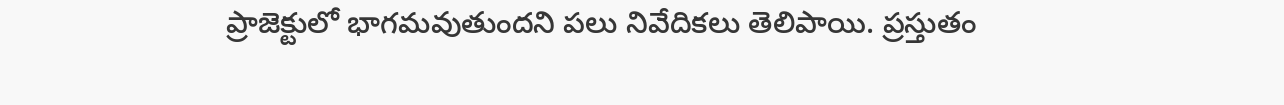ప్రాజెక్టులో భాగమవుతుందని పలు నివేదికలు తెలిపాయి. ప్రస్తుతం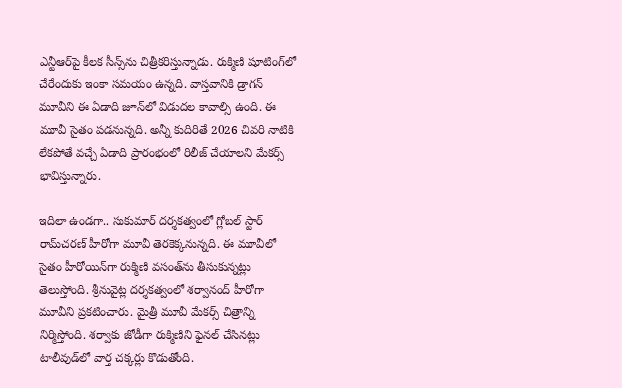ఎన్టీఆర్‌పై కీలక సీన్స్‌ను చిత్రీకరిస్తున్నాడు. రుక్మిణి షూటింగ్‌లో చేరేందుకు ఇంకా సమయం ఉన్నది. వాస్తవానికి డ్రాగన్‌ మూవీని ఈ ఏడాది జూన్‌లో విడుదల కావాల్సి ఉంది. ఈ మూవీ సైతం ప‌డ‌నున్న‌ది. అన్నీ కుదిరితే 2026 చివ‌రి నాటికి లేకపోతే వచ్చే ఏడాది ప్రారంభంలో రిలీజ్‌ చేయాలని మేకర్స్‌ భావిస్తున్నారు.

ఇదిలా ఉండగా.. సుకుమార్‌ దర్శకత్వంలో గ్లోబల్‌ స్టార్‌ రామ్‌చరణ్‌ హీరోగా మూవీ తెరకెక్కనున్నది. ఈ మూవీలో సైతం హీరోయిన్‌గా రుక్మిణి వసంత్‌ను తీసుకున్నట్లు తెలుస్తోంది. శ్రీనువైట్ల దర్శకత్వంలో శర్వానంద్‌ హీరోగా మూవీని ప్రకటించారు. మైత్రీ మూవీ మేకర్స్‌ చిత్రాన్ని నిర్మిస్తోంది. శర్వాకు జోడీగా రుక్మిణిని ఫైనల్‌ చేసినట్లు టాలీవుడ్‌లో వార్త చక్కర్లు కొడుతోంది.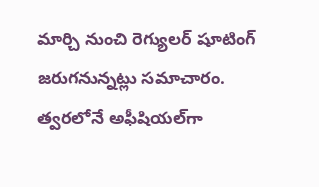మార్చి నుంచి రెగ్యులర్‌ షూటింగ్‌ జరుగనున్నట్లు సమాచారం. త్వరలోనే అఫీషియల్‌గా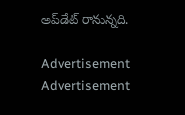అప్‌డేట్ రానున్న‌ది.

Advertisement
Advertisement